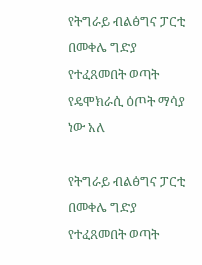የትግራይ ብልፅግና ፓርቲ በመቀሌ ግድያ የተፈጸመበት ወጣት የዴሞክራሲ ዕጦት ማሳያ ነው አለ

የትግራይ ብልፅግና ፓርቲ በመቀሌ ግድያ የተፈጸመበት ወጣት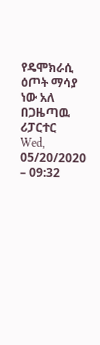የዴሞክራሲ ዕጦት ማሳያ ነው አለ
በጋዜጣዉ ሪፓርተር
Wed, 05/20/2020 – 09:32